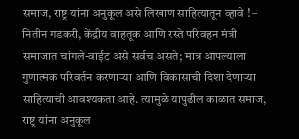समाज, राष्ट्र यांना अनुकूल असे लिखाण साहित्यातून व्हावे ! – नितीन गडकरी, केंद्रीय वाहतूक आणि रस्ते परिवहन मंत्री
समाजात चांगले-वाईट असे सर्वच असते; मात्र आपल्याला गुणात्मक परिवर्तन करणाऱ्या आणि विकासाची दिशा देणाऱ्या साहित्याची आवश्यकता आहे. त्यामुळे यापुढील काळात समाज, राष्ट्र यांना अनुकूल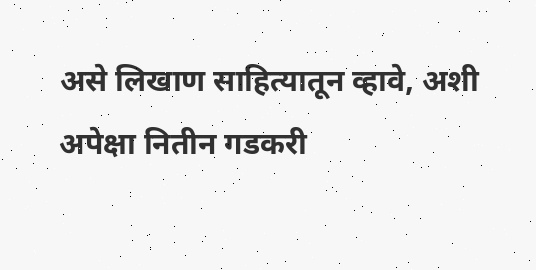असे लिखाण साहित्यातून व्हावे, अशी अपेक्षा नितीन गडकरी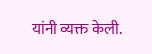यांनी व्यक्त केली.